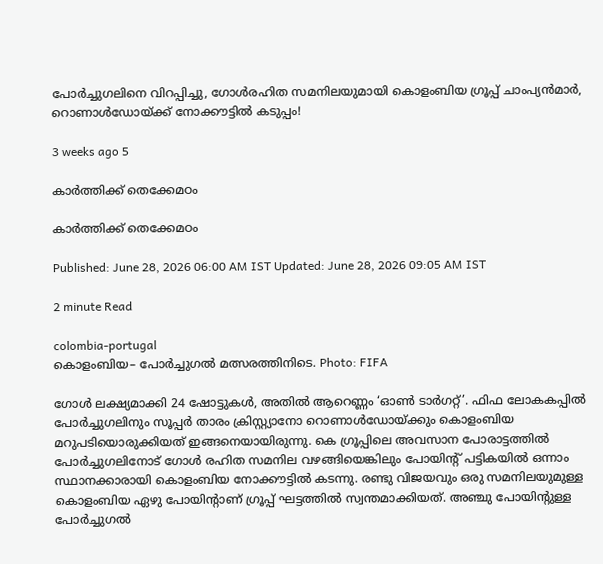പോർച്ചുഗലിനെ വിറപ്പിച്ചു, ഗോൾരഹിത സമനിലയുമായി കൊളംബിയ ഗ്രൂപ്പ് ചാംപ്യൻമാർ, റൊണാൾ‍ഡോയ്ക്ക് നോക്കൗട്ടിൽ കടുപ്പം!

3 weeks ago 5

കാർത്തിക്ക് തെക്കേമഠം

കാർത്തിക്ക് തെക്കേമഠം

Published: June 28, 2026 06:00 AM IST Updated: June 28, 2026 09:05 AM IST

2 minute Read

colombia-portugal
കൊളംബിയ– പോർച്ചുഗൽ മത്സരത്തിനിടെ. Photo: FIFA

ഗോൾ ലക്ഷ്യമാക്കി 24 ഷോട്ടുകൾ, അതിൽ ആറെണ്ണം ‘ഓൺ ടാർഗറ്റ്’. ഫിഫ ലോകകപ്പിൽ പോർച്ചുഗലിനും സൂപ്പർ താരം ക്രിസ്റ്റ്യാനോ റൊണാൾഡോയ്ക്കും കൊളംബിയ മറുപടിയൊരുക്കിയത് ഇങ്ങനെയായിരുന്നു. കെ ഗ്രൂപ്പിലെ അവസാന പോരാട്ടത്തിൽ പോർച്ചുഗലിനോട് ഗോൾ രഹിത സമനില വഴങ്ങിയെങ്കിലും പോയിന്റ് പട്ടികയിൽ ഒന്നാം സ്ഥാനക്കാരായി കൊളംബിയ നോക്കൗട്ടിൽ കടന്നു. രണ്ടു വിജയവും ഒരു സമനിലയുമുള്ള കൊളംബിയ ഏഴു പോയിന്റാണ് ഗ്രൂപ്പ് ഘട്ടത്തില്‍ സ്വന്തമാക്കിയത്. അഞ്ചു പോയിന്റുള്ള പോർച്ചുഗല്‍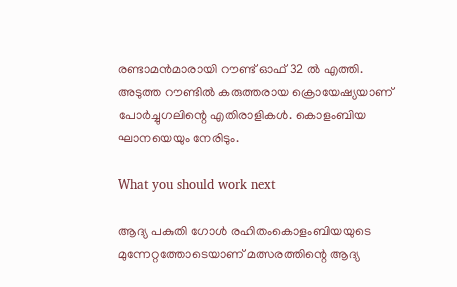രണ്ടാമൻമാരായി റൗണ്ട് ഓഫ് 32 ൽ എത്തി. അടുത്ത റൗണ്ടിൽ കരുത്തരായ ക്രൊയേഷ്യയാണ് പോർച്ചുഗലിന്റെ എതിരാളികൾ. കൊളംബിയ ഘാനയെയും നേരിടും.

What you should work next

ആദ്യ പകുതി ഗോൾ രഹിതംകൊളംബിയയുടെ മുന്നേറ്റത്തോടെയാണ് മത്സരത്തിന്റെ ആദ്യ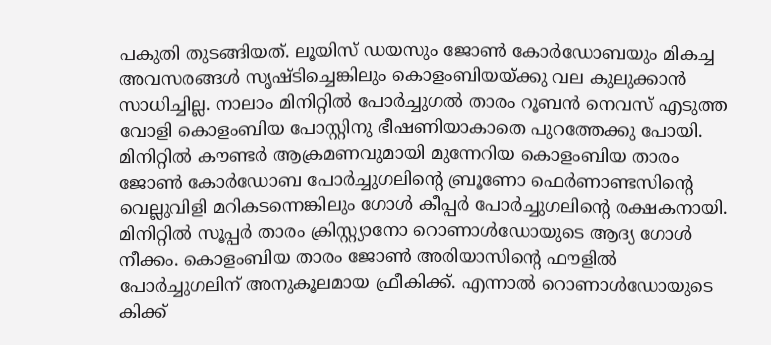പകുതി തുടങ്ങിയത്. ലൂയിസ് ഡയസും ജോൺ കോർഡോബയും മികച്ച അവസരങ്ങള്‍ സൃഷ്ടിച്ചെങ്കിലും കൊളംബിയയ്ക്കു വല കുലുക്കാൻ സാധിച്ചില്ല. നാലാം മിനിറ്റിൽ പോർച്ചുഗൽ താരം റൂബൻ നെവസ് എടുത്ത വോളി കൊളംബിയ പോസ്റ്റിനു ഭീഷണിയാകാതെ പുറത്തേക്കു പോയി. മിനിറ്റില്‍ കൗണ്ടർ ആക്രമണവുമായി മുന്നേറിയ കൊളംബിയ താരം ജോൺ കോർഡോബ പോർച്ചുഗലിന്റെ ബ്രൂണോ ഫെർണാണ്ടസിന്റെ വെല്ലുവിളി മറികടന്നെങ്കിലും ഗോൾ കീപ്പര്‍ പോർച്ചുഗലിന്റെ രക്ഷകനായി. മിനിറ്റിൽ സൂപ്പർ താരം ക്രിസ്റ്റ്യാനോ റൊണാൾഡോയുടെ ആദ്യ ഗോൾ നീക്കം. കൊളംബിയ താരം ജോൺ അരിയാസിന്റെ ഫൗളിൽ പോർച്ചുഗലിന് അനുകൂലമായ ഫ്രീകിക്ക്. എന്നാല്‍ റൊണാൾഡോയുടെ കിക്ക്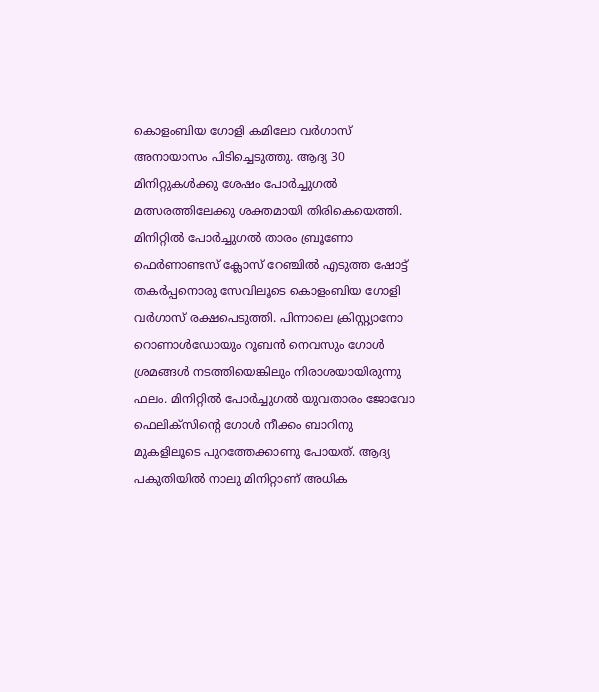കൊളംബിയ ഗോളി കമിലോ വർഗാസ് അനായാസം പിടിച്ചെടുത്തു. ആദ്യ 30 മിനിറ്റുകൾക്കു ശേഷം പോർച്ചുഗൽ മത്സരത്തിലേക്കു ശക്തമായി തിരികെയെത്തി. മിനിറ്റിൽ പോർച്ചുഗൽ താരം ബ്രൂണോ ഫെർണാണ്ടസ് ക്ലോസ് റേഞ്ചിൽ എടുത്ത ഷോട്ട് തകർപ്പനൊരു സേവിലൂടെ കൊളംബിയ ഗോളി വർഗാസ് രക്ഷപെടുത്തി. പിന്നാലെ ക്രിസ്റ്റ്യാനോ റൊണാൾഡോയും റൂബൻ നെവസും ഗോൾ ശ്രമങ്ങൾ നടത്തിയെങ്കിലും നിരാശയായിരുന്നു ഫലം. മിനിറ്റിൽ പോർച്ചുഗൽ യുവതാരം ജോവോ ഫെലിക്സിന്റെ ഗോൾ നീക്കം ബാറിനു മുകളിലൂടെ പുറത്തേക്കാണു പോയത്. ആദ്യ പകുതിയിൽ നാലു മിനിറ്റാണ് അധിക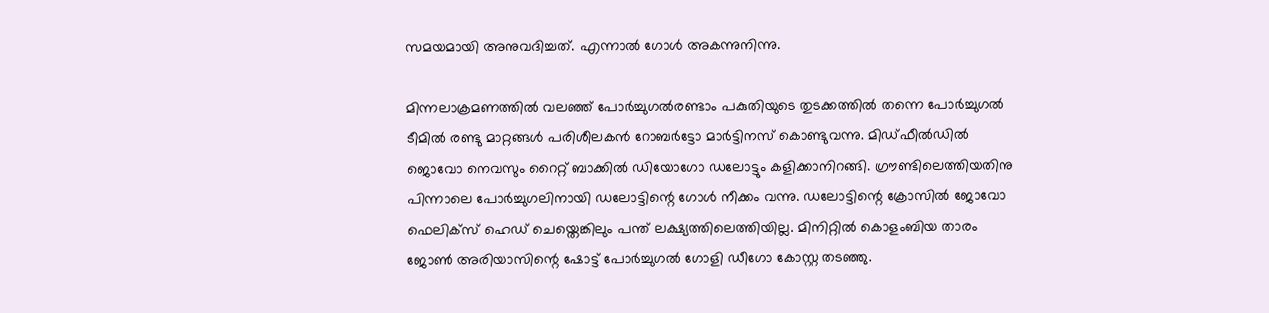സമയമായി അനുവദിച്ചത്. എന്നാൽ ഗോൾ അകന്നുനിന്നു.

മിന്നലാക്രമണത്തിൽ വലഞ്ഞ് പോർച്ചുഗൽരണ്ടാം പകുതിയുടെ തുടക്കത്തിൽ തന്നെ പോർച്ചുഗൽ ടീമിൽ രണ്ടു മാറ്റങ്ങള്‍ പരിശീലകൻ റോബർട്ടോ മാർട്ടിനസ് കൊണ്ടുവന്നു. മിഡ്ഫീൽഡിൽ ജൊവോ നെവസും റൈറ്റ് ബാക്കിൽ ഡിയോഗോ ഡലോട്ടും കളിക്കാനിറങ്ങി. ഗ്രൗണ്ടിലെത്തിയതിനു പിന്നാലെ പോർച്ചുഗലിനായി ഡലോട്ടിന്റെ ഗോൾ നീക്കം വന്നു. ഡലോട്ടിന്റെ ക്രോസിൽ ജോവോ ഫെലിക്സ് ഹെഡ് ചെയ്തെങ്കിലും പന്ത് ലക്ഷ്യത്തിലെത്തിയില്ല. മിനിറ്റിൽ കൊളംബിയ താരം ജോൺ അരിയാസിന്റെ ഷോട്ട് പോർച്ചുഗൽ ഗോളി ഡീഗോ കോസ്റ്റ തടഞ്ഞു.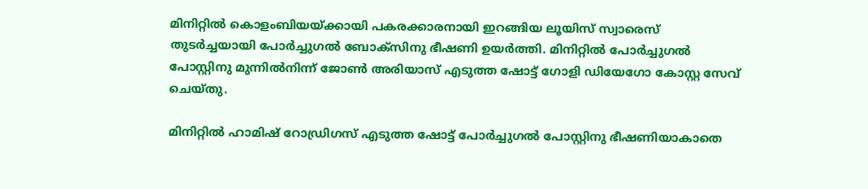മിനിറ്റിൽ കൊളംബിയയ്ക്കായി പകരക്കാരനായി ഇറങ്ങിയ ലൂയിസ് സ്വാരെസ് തുടര്‍ച്ചയായി പോർച്ചുഗൽ ബോക്സിനു ഭീഷണി ഉയര്‍ത്തി. മിനിറ്റിൽ പോർച്ചുഗൽ പോസ്റ്റിനു മുന്നിൽനിന്ന് ജോൺ അരിയാസ് എടുത്ത ഷോട്ട് ഗോളി ഡിയേഗോ കോസ്റ്റ സേവ് ചെയ്തു.

മിനിറ്റില്‍ ഹാമിഷ് റോഡ്രിഗസ് എടുത്ത ഷോട്ട് പോർച്ചുഗൽ പോസ്റ്റിനു ഭീഷണിയാകാതെ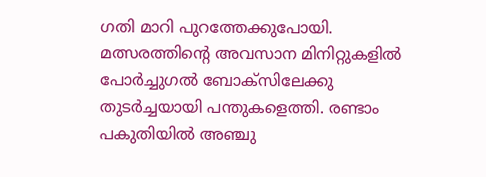ഗതി മാറി പുറത്തേക്കുപോയി. മത്സരത്തിന്റെ അവസാന മിനിറ്റുകളിൽ പോർച്ചുഗൽ ബോക്സിലേക്കു തുടര്‍ച്ചയായി പന്തുകളെത്തി. രണ്ടാം പകുതിയിൽ അഞ്ചു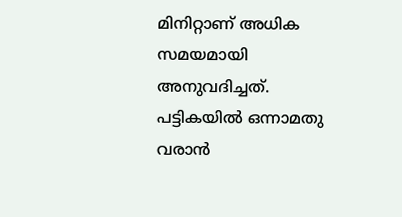മിനിറ്റാണ് അധിക സമയമായി അനുവദിച്ചത്. പട്ടികയിൽ ഒന്നാമതു വരാൻ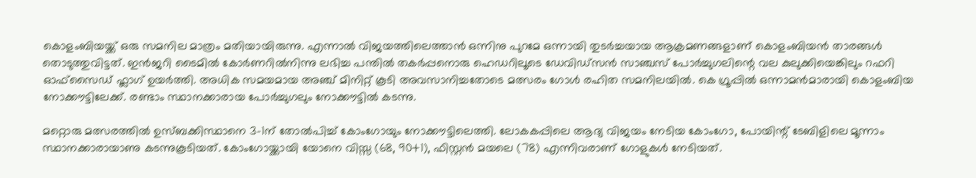കൊളംബിയയ്ക്ക് ഒരു സമനില മാത്രം മതിയായിരുന്നു. എന്നാൽ വിജയത്തിലെത്താൻ ഒന്നിനു പുറമേ ഒന്നായി തുടർ‍ച്ചയായ ആക്രമണങ്ങളാണ് കൊളംബിയൻ താരങ്ങൾ തൊടുത്തുവിട്ടത്. ഇൻജറി ടൈമിൽ കോർണറിൽനിന്നു ലഭിച്ച പന്തിൽ തകർപ്പനൊരു ഹെ‍ഡറിലൂടെ ഡേവിഡ്സൻ സാഞ്ചസ് പോർച്ചുഗലിന്റെ വല കുലുക്കിയെങ്കിലും റഫറി ഓഫ്സൈഡ് ഫ്ലാഗ് ഉയർത്തി. അധിക സമയമായ അഞ്ച് മിനിറ്റ് കൂടി അവസാനിച്ചതോടെ മത്സരം ഗോൾ രഹിത സമനിലയിൽ. കെ ഗ്രൂപ്പില്‍ ഒന്നാമൻമാരായി കൊളംബിയ നോക്കൗട്ടിലേക്ക്. രണ്ടാം സ്ഥാനക്കാരായ പോർച്ചുഗലും നോക്കൗട്ടിൽ കടന്നു.

മറ്റൊരു മത്സരത്തിൽ ഉസ്ബക്കിസ്ഥാനെ 3–1ന് തോൽപിച്ച് കോംഗോയും നോക്കൗട്ടിലെത്തി. ലോകകപ്പിലെ ആദ്യ വിജയം നേടിയ കോംഗോ, പോയിന്റ് ടേബിളിലെ മൂന്നാം സ്ഥാനക്കാരായാണു കടന്നുകൂടിയത്. കോംഗോയ്ക്കായി യോനെ വിസ്സ (68, 90+1), ഫിസ്റ്റൻ മയലെ (78) എന്നിവരാണ് ഗോളുകൾ നേടിയത്.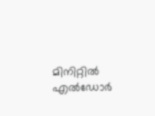മിനിറ്റിൽ എൽഡോർ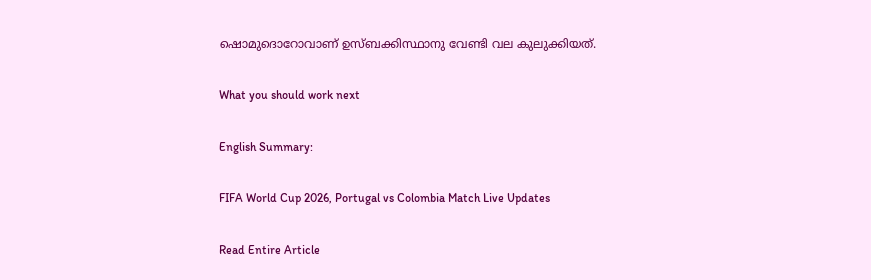ഷൊമുദൊറോവാണ് ഉസ്ബക്കിസ്ഥാനു വേണ്ടി വല കുലുക്കിയത്.

What you should work next

English Summary:

FIFA World Cup 2026, Portugal vs Colombia Match Live Updates

Read Entire Article